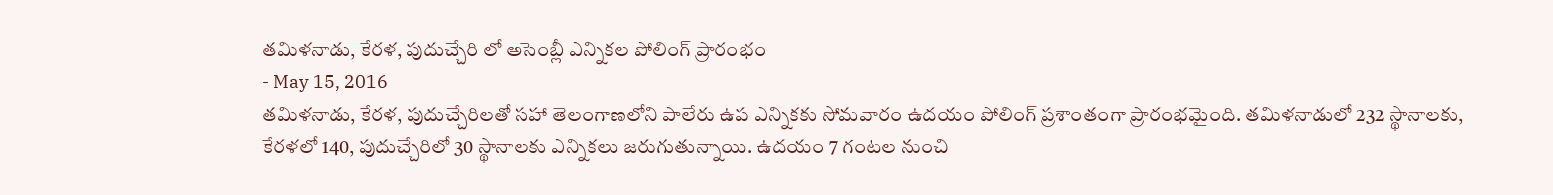తమిళనాడు, కేరళ, పుదుచ్చేరి లో అసెంబ్లీ ఎన్నికల పోలింగ్ ప్రారంభం
- May 15, 2016
తమిళనాడు, కేరళ, పుదుచ్చేరిలతో సహా తెలంగాణలోని పాలేరు ఉప ఎన్నికకు సోమవారం ఉదయం పోలింగ్ ప్రశాంతంగా ప్రారంభమైంది. తమిళనాడులో 232 స్థానాలకు, కేరళలో 140, పుదుచ్చేరిలో 30 స్థానాలకు ఎన్నికలు జరుగుతున్నాయి. ఉదయం 7 గంటల నుంచి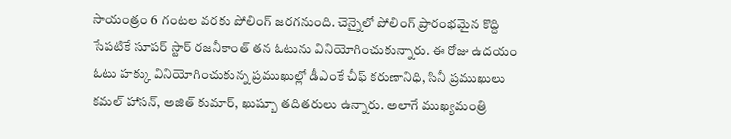సాయంత్రం 6 గంటల వరకు పోలింగ్ జరగనుంది. చెన్నైలో పోలింగ్ ప్రారంభమైన కొద్ది సేపటికే సూపర్ స్టార్ రజనీకాంత్ తన ఓటును వినియోగించుకున్నారు. ఈ రోజు ఉదయం ఓటు హక్కు వినియోగించుకున్న ప్రముఖుల్లో డీఎంకే చీఫ్ కరుణానిధి, సినీ ప్రముఖులు కమల్ హాసన్, అజిత్ కుమార్, ఖుష్బూ తదితరులు ఉన్నారు. అలాగే ముఖ్యమంత్రి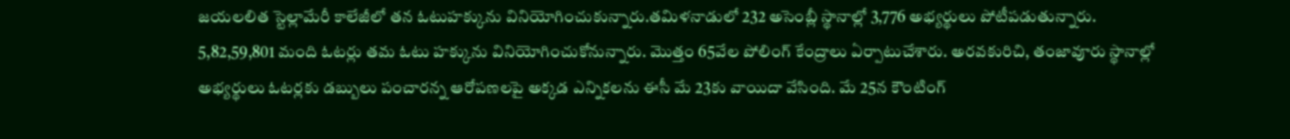జయలలిత స్టెల్లామేరీ కాలేజీలో తన ఓటుహక్కును వినియోగించుకున్నారు.తమిళనాడులో 232 అసెంబ్లీ స్థానాల్లో 3,776 అభ్యర్థులు పోటీపడుతున్నారు. 5,82,59,801 మంది ఓటర్లు తమ ఓటు హక్కును వినియోగించుకోనున్నారు. మొత్తం 65వేల పోలింగ్ కేంద్రాలు ఏర్పాటుచేశారు. అరవకురిచి, తంజావూరు స్థానాల్లో అభ్యర్థులు ఓటర్లకు డబ్బులు పంచారన్న ఆరోపణలపై అక్కడ ఎన్నికలను ఈసీ మే 23కు వాయిదా వేసింది. మే 25న కౌంటింగ్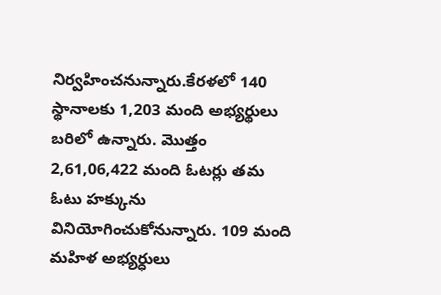నిర్వహించనున్నారు.కేరళలో 140 స్థానాలకు 1,203 మంది అభ్యర్థులు బరిలో ఉన్నారు. మొత్తం 2,61,06,422 మంది ఓటర్లు తమ ఓటు హక్కును వినియోగించుకోనున్నారు. 109 మంది మహిళ అభ్యర్ధులు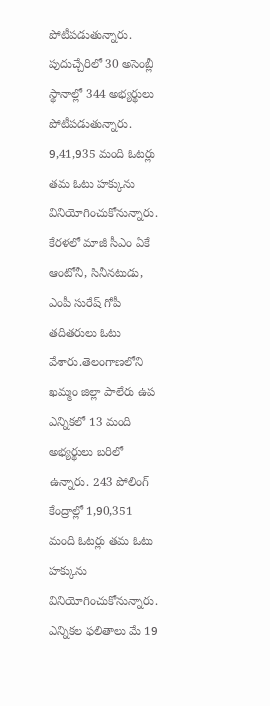పోటీపడుతున్నారు. పుదుచ్చేరిలో 30 అసెంబ్లీ స్థానాల్లో 344 అభ్యర్థులు పోటీపడుతున్నారు. 9,41,935 మంది ఓటర్లు తమ ఓటు హక్కును వినియోగించుకోనున్నారు. కేరళలో మాజీ సీఎం ఏకే ఆంటోనీ, సినీనటుడు, ఎంపీ సురేష్ గోపీ తదితరులు ఓటు వేశారు.తెలంగాణలోని ఖమ్మం జిల్లా పాలేరు ఉప ఎన్నికలో 13 మంది అభ్యర్థులు బరిలో ఉన్నారు. 243 పోలింగ్ కేంద్రాల్లో 1,90,351 మంది ఓటర్లు తమ ఓటు హక్కును వినియోగించుకోనున్నారు. ఎన్నికల ఫలితాలు మే 19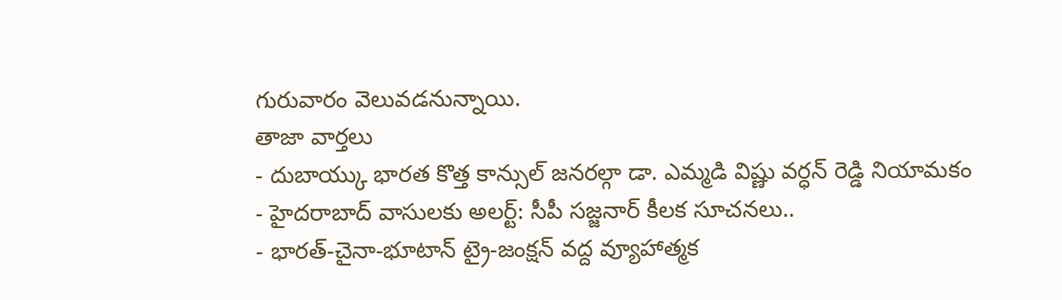గురువారం వెలువడనున్నాయి.
తాజా వార్తలు
- దుబాయ్కు భారత కొత్త కాన్సుల్ జనరల్గా డా. ఎమ్మడి విష్ణు వర్ధన్ రెడ్డి నియామకం
- హైదరాబాద్ వాసులకు అలర్ట్: సీపీ సజ్జనార్ కీలక సూచనలు..
- భారత్-చైనా-భూటాన్ ట్రై-జంక్షన్ వద్ద వ్యూహాత్మక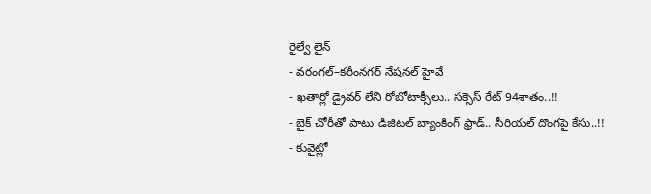రైల్వే లైన్
- వరంగల్–కరీంనగర్ నేషనల్ హైవే
- ఖతార్లో డ్రైవర్ లేని రోబోటాక్సీలు.. సక్సెస్ రేట్ 94శాతం..!!
- బైక్ చోరీతో పాటు డిజిటల్ బ్యాంకింగ్ ఫ్రాడ్.. సీరియల్ దొంగపై కేసు..!!
- కువైట్లో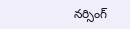నర్సింగ్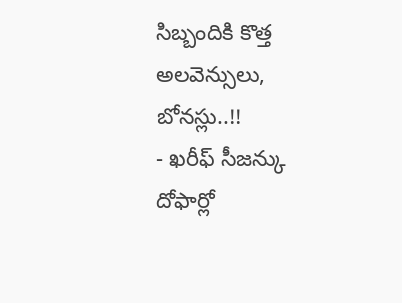సిబ్బందికి కొత్త అలవెన్సులు, బోనస్లు..!!
- ఖరీఫ్ సీజన్కు దోఫార్లో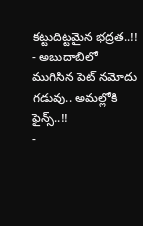కట్టుదిట్టమైన భద్రత..!!
- అబుదాబిలో ముగిసిన పెట్ నమోదు గడువు.. అమల్లోకి ఫైన్స్..!!
-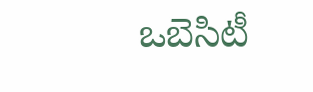ఒబెసిటీ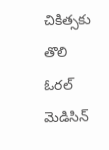చికిత్సకు తొలి ఓరల్ మెడిసిన్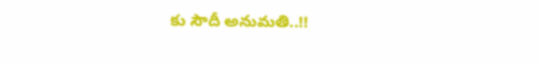కు సౌదీ అనుమతి..!!